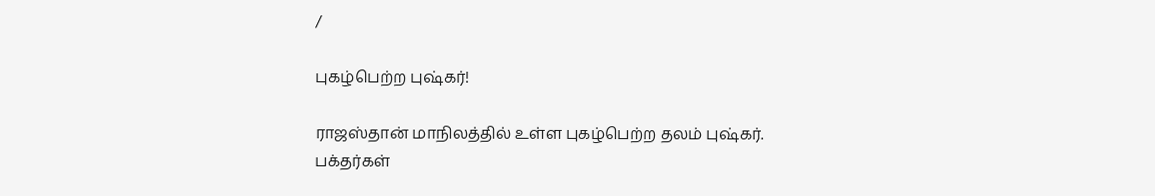/

புகழ்பெற்ற புஷ்கர்!

ராஜஸ்தான் மாநிலத்தில் உள்ள புகழ்பெற்ற தலம் புஷ்கர். பக்தர்கள்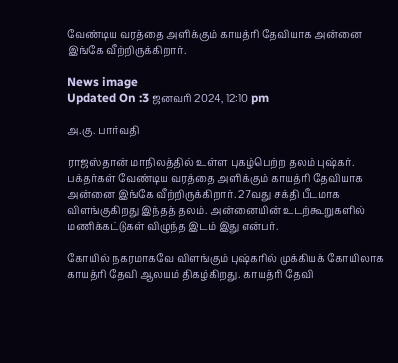வேண்டிய வரத்தை அளிக்கும் காயத்ரி தேவியாக அன்னை இங்கே வீற்றிருக்கிறார்.

News image
Updated On :3 ஜனவரி 2024, 12:10 pm

அ.கு. பார்வதி

ராஜஸ்தான் மாநிலத்தில் உள்ள புகழ்பெற்ற தலம் புஷ்கர். பக்தர்கள் வேண்டிய வரத்தை அளிக்கும் காயத்ரி தேவியாக அன்னை இங்கே வீற்றிருக்கிறார். 27வது சக்தி பீடமாக விளங்குகிறது இந்தத் தலம். அன்னையின் உடற்கூறுகளில் மணிக்கட்டுகள் விழுந்த இடம் இது என்பர்.

கோயில் நகரமாகவே விளங்கும் புஷ்கரில் முக்கியக் கோயிலாக காயத்ரி தேவி ஆலயம் திகழ்கிறது. காயத்ரி தேவி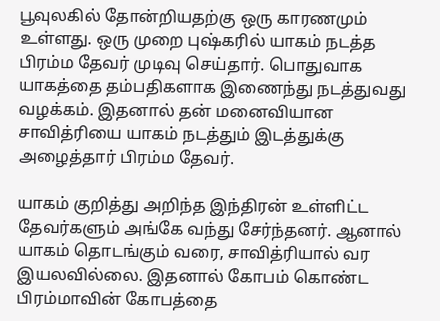பூவுலகில் தோன்றியதற்கு ஒரு காரணமும் உள்ளது. ஒரு முறை புஷ்கரில் யாகம் நடத்த பிரம்ம தேவர் முடிவு செய்தார். பொதுவாக யாகத்தை தம்பதிகளாக இணைந்து நடத்துவது வழக்கம். இதனால் தன் மனைவியான சாவித்ரியை யாகம் நடத்தும் இடத்துக்கு அழைத்தார் பிரம்ம தேவர்.

யாகம் குறித்து அறிந்த இந்திரன் உள்ளிட்ட தேவர்களும் அங்கே வந்து சேர்ந்தனர். ஆனால் யாகம் தொடங்கும் வரை, சாவித்ரியால் வர இயலவில்லை. இதனால் கோபம் கொண்ட பிரம்மாவின் கோபத்தை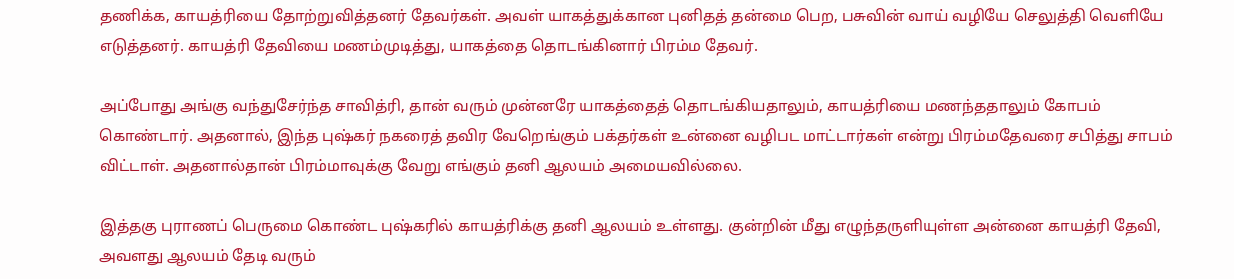தணிக்க, காயத்ரியை தோற்றுவித்தனர் தேவர்கள். அவள் யாகத்துக்கான புனிதத் தன்மை பெற, பசுவின் வாய் வழியே செலுத்தி வெளியே எடுத்தனர். காயத்ரி தேவியை மணம்முடித்து, யாகத்தை தொடங்கினார் பிரம்ம தேவர்.

அப்போது அங்கு வந்துசேர்ந்த சாவித்ரி, தான் வரும் முன்னரே யாகத்தைத் தொடங்கியதாலும், காயத்ரியை மணந்ததாலும் கோபம் கொண்டார். அதனால், இந்த புஷ்கர் நகரைத் தவிர வேறெங்கும் பக்தர்கள் உன்னை வழிபட மாட்டார்கள் என்று பிரம்மதேவரை சபித்து சாபம் விட்டாள். அதனால்தான் பிரம்மாவுக்கு வேறு எங்கும் தனி ஆலயம் அமையவில்லை.

இத்தகு புராணப் பெருமை கொண்ட புஷ்கரில் காயத்ரிக்கு தனி ஆலயம் உள்ளது. குன்றின் மீது எழுந்தருளியுள்ள அன்னை காயத்ரி தேவி, அவளது ஆலயம் தேடி வரும்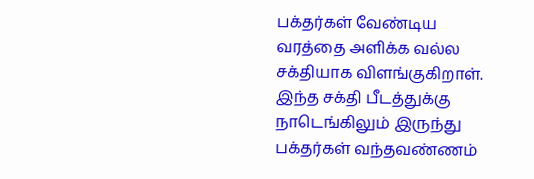பக்தர்கள் வேண்டிய வரத்தை அளிக்க வல்ல சக்தியாக விளங்குகிறாள். இந்த சக்தி பீடத்துக்கு நாடெங்கிலும் இருந்து பக்தர்கள் வந்தவண்ணம்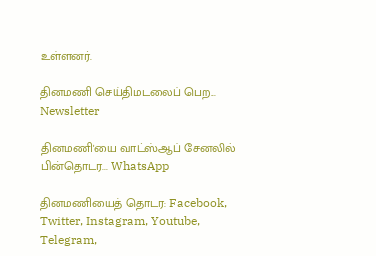உள்ளனர்.

தினமணி செய்திமடலைப் பெற... Newsletter

தினமணி'யை வாட்ஸ்ஆப் சேனலில் பின்தொடர... WhatsApp

தினமணியைத் தொடர: Facebook, Twitter, Instagram, Youtube, Telegram,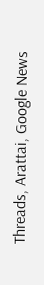Threads, Arattai, Google News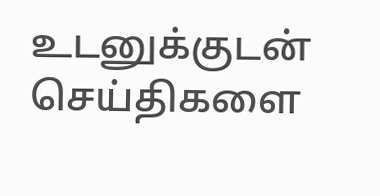உடனுக்குடன் செய்திகளை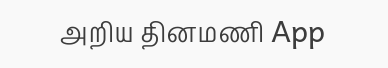அறிய தினமணி App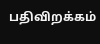பதிவிறக்கம்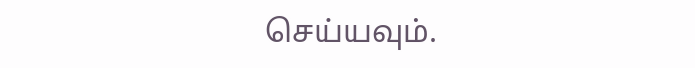செய்யவும்.